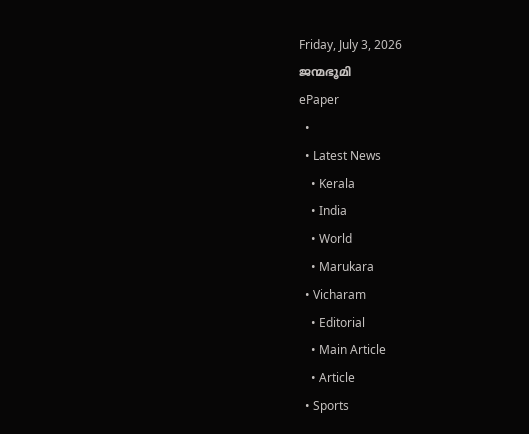Friday, July 3, 2026
ജന്മഭൂമി
ePaper
  •
  • Latest News
    • Kerala
    • India
    • World
    • Marukara
  • Vicharam
    • Editorial
    • Main Article
    • Article
  • Sports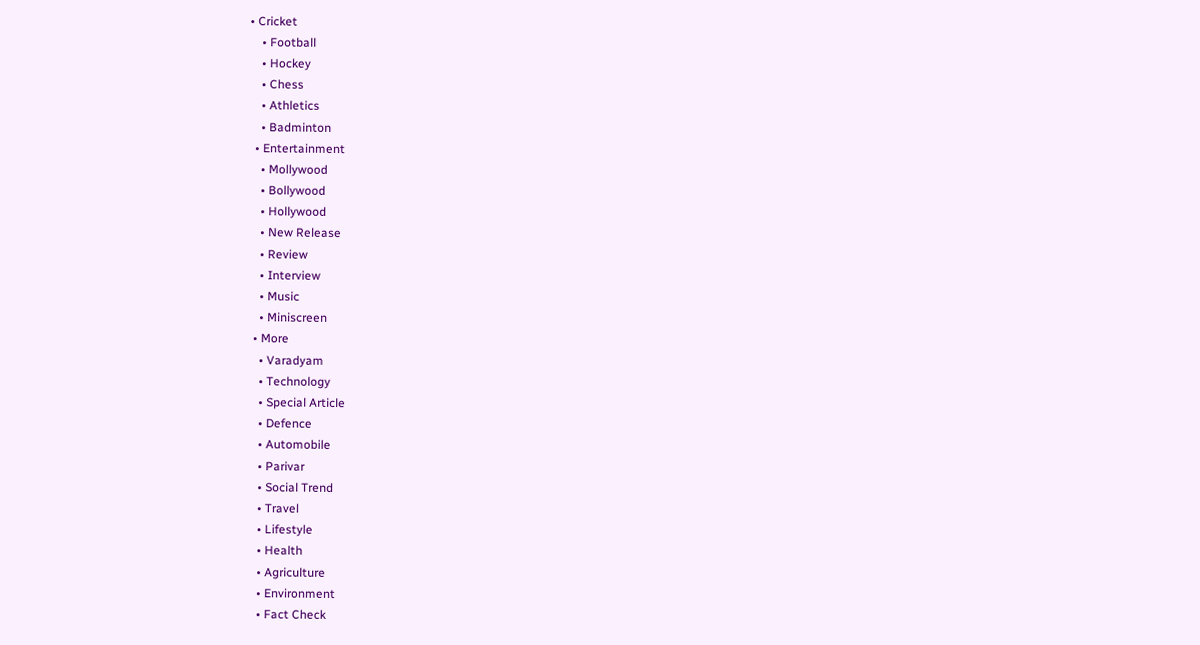• Cricket
    • Football
    • Hockey
    • Chess
    • Athletics
    • Badminton
  • Entertainment
    • Mollywood
    • Bollywood
    • Hollywood
    • New Release
    • Review
    • Interview
    • Music
    • Miniscreen
  • More
    • Varadyam
    • Technology
    • Special Article
    • Defence
    • Automobile
    • Parivar
    • Social Trend
    • Travel
    • Lifestyle
    • Health
    • Agriculture
    • Environment
    • Fact Check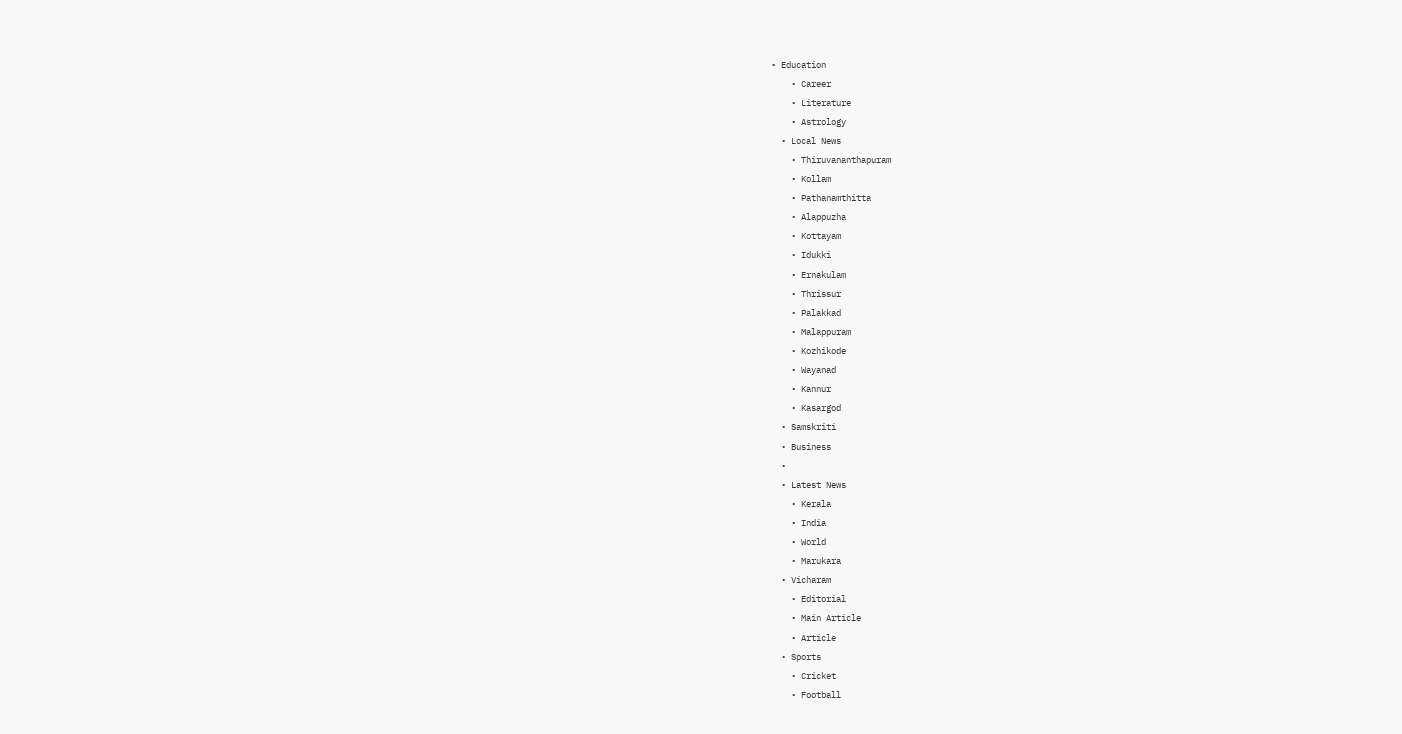• Education
    • Career
    • Literature
    • Astrology
  • Local News
    • Thiruvananthapuram
    • Kollam
    • Pathanamthitta
    • Alappuzha
    • Kottayam
    • Idukki
    • Ernakulam
    • Thrissur
    • Palakkad
    • Malappuram
    • Kozhikode
    • Wayanad
    • Kannur
    • Kasargod
  • Samskriti
  • Business
  •
  • Latest News
    • Kerala
    • India
    • World
    • Marukara
  • Vicharam
    • Editorial
    • Main Article
    • Article
  • Sports
    • Cricket
    • Football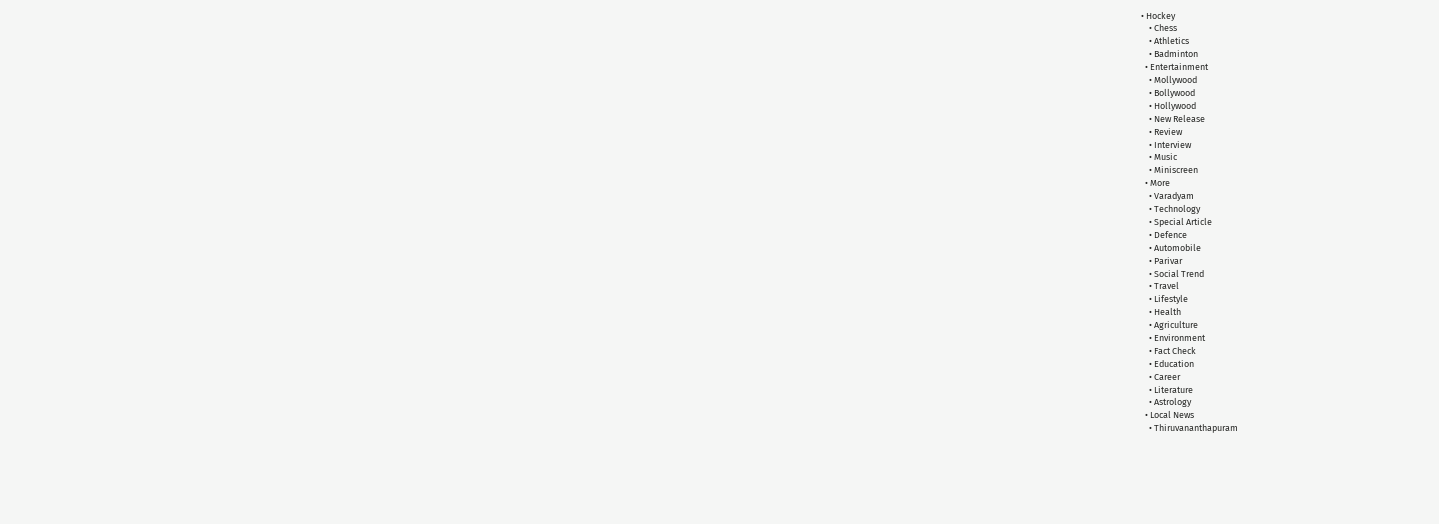• Hockey
    • Chess
    • Athletics
    • Badminton
  • Entertainment
    • Mollywood
    • Bollywood
    • Hollywood
    • New Release
    • Review
    • Interview
    • Music
    • Miniscreen
  • More
    • Varadyam
    • Technology
    • Special Article
    • Defence
    • Automobile
    • Parivar
    • Social Trend
    • Travel
    • Lifestyle
    • Health
    • Agriculture
    • Environment
    • Fact Check
    • Education
    • Career
    • Literature
    • Astrology
  • Local News
    • Thiruvananthapuram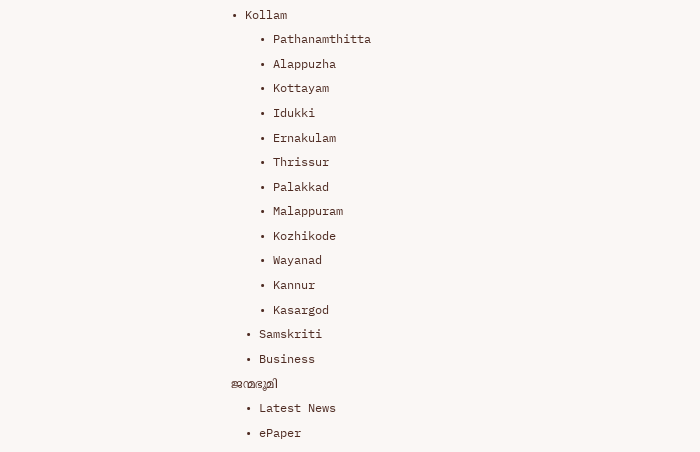• Kollam
    • Pathanamthitta
    • Alappuzha
    • Kottayam
    • Idukki
    • Ernakulam
    • Thrissur
    • Palakkad
    • Malappuram
    • Kozhikode
    • Wayanad
    • Kannur
    • Kasargod
  • Samskriti
  • Business
ജന്മഭൂമി
  • Latest News
  • ePaper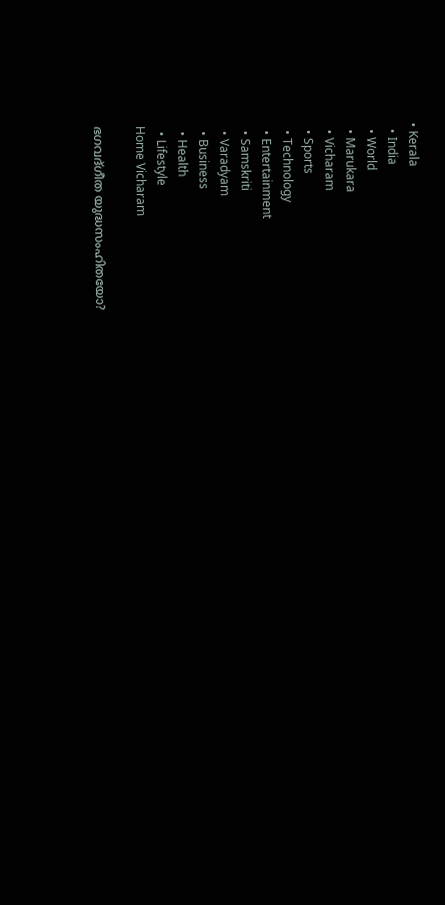• Kerala
  • India
  • World
  • Marukara
  • Vicharam
  • Sports
  • Technology
  • Entertainment
  • Samskriti
  • Varadyam
  • Business
  • Health
  • Lifestyle
Home Vicharam

ഭഗവദ്ഗീത യുദ്ധസംഹിതയോ?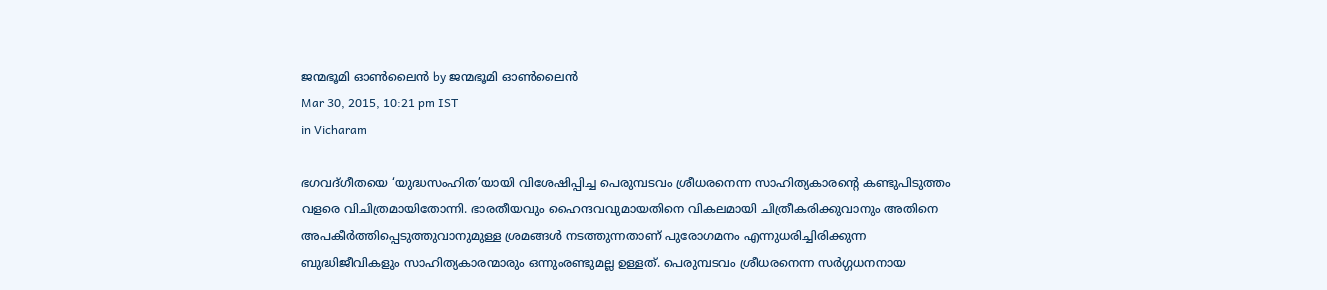ജന്മഭൂമി ഓണ്‍ലൈന്‍ by ജന്മഭൂമി ഓണ്‍ലൈന്‍
Mar 30, 2015, 10:21 pm IST
in Vicharam

ഭഗവദ്ഗീതയെ ‘യുദ്ധസംഹിത’യായി വിശേഷിപ്പിച്ച പെരുമ്പടവം ശ്രീധരനെന്ന സാഹിത്യകാരന്റെ കണ്ടുപിടുത്തം വളരെ വിചിത്രമായിതോന്നി. ഭാരതീയവും ഹൈന്ദവവുമായതിനെ വികലമായി ചിത്രീകരിക്കുവാനും അതിനെ അപകീര്‍ത്തിപ്പെടുത്തുവാനുമുള്ള ശ്രമങ്ങള്‍ നടത്തുന്നതാണ് പുരോഗമനം എന്നുധരിച്ചിരിക്കുന്ന ബുദ്ധിജീവികളും സാഹിത്യകാരന്മാരും ഒന്നുംരണ്ടുമല്ല ഉള്ളത്. പെരുമ്പടവം ശ്രീധരനെന്ന സര്‍ഗ്ഗധനനായ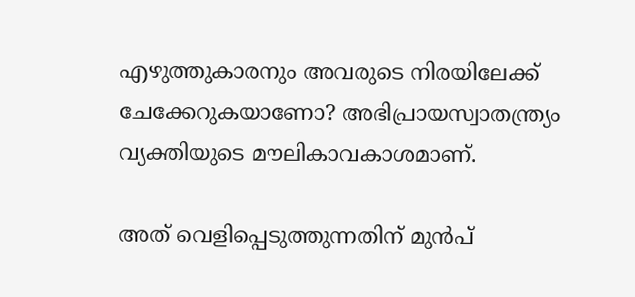എഴുത്തുകാരനും അവരുടെ നിരയിലേക്ക് ചേക്കേറുകയാണോ? അഭിപ്രായസ്വാതന്ത്ര്യം വ്യക്തിയുടെ മൗലികാവകാശമാണ്.

അത് വെളിപ്പെടുത്തുന്നതിന് മുന്‍പ്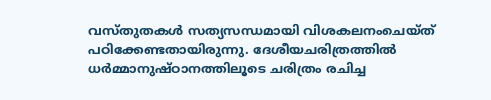വസ്തുതകള്‍ സത്യസന്ധമായി വിശകലനംചെയ്ത് പഠിക്കേണ്ടതായിരുന്നു. ദേശീയചരിത്രത്തില്‍ ധര്‍മ്മാനുഷ്ഠാനത്തിലൂടെ ചരിത്രം രചിച്ച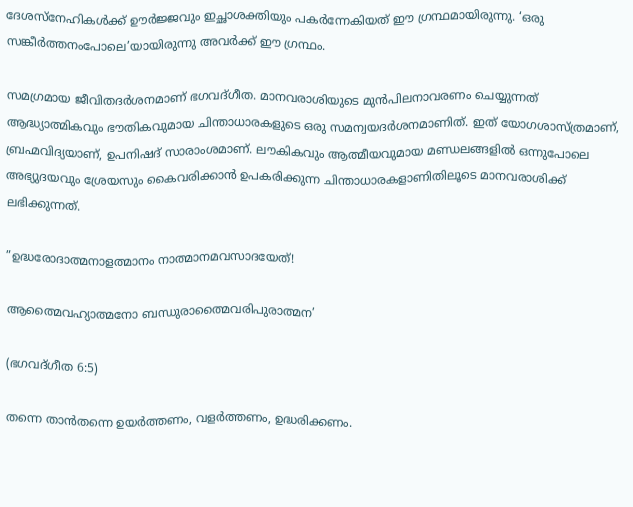ദേശസ്‌നേഹികള്‍ക്ക് ഊര്‍ജ്ജവും ഇച്ഛാശക്തിയും പകര്‍ന്നേകിയത് ഈ ഗ്രന്ഥമായിരുന്നു. ‘ഒരു സങ്കീര്‍ത്തനംപോലെ’യായിരുന്നു അവര്‍ക്ക് ഈ ഗ്രന്ഥം.

സമഗ്രമായ ജീവിതദര്‍ശനമാണ് ഭഗവദ്ഗീത. മാനവരാശിയുടെ മുന്‍പിലനാവരണം ചെയ്യുന്നത് ആദ്ധ്യാത്മികവും ഭൗതികവുമായ ചിന്താധാരകളുടെ ഒരു സമന്വയദര്‍ശനമാണിത്. ഇത് യോഗശാസ്ത്രമാണ്, ബ്രഹ്മവിദ്യയാണ്, ഉപനിഷദ് സാരാംശമാണ്. ലൗകികവും ആത്മീയവുമായ മണ്ഡലങ്ങളില്‍ ഒന്നുപോലെ അഭ്യുദയവും ശ്രേയസും കൈവരിക്കാന്‍ ഉപകരിക്കുന്ന ചിന്താധാരകളാണിതിലൂടെ മാനവരാശിക്ക് ലഭിക്കുന്നത്.

”ഉദ്ധരോദാത്മനാളത്മാനം നാത്മാനമവസാദയേത്!

ആത്മൈവഹ്യാത്മനോ ബന്ധുരാത്മൈവരിപുരാത്മന’

(ഭഗവദ്ഗീത 6:5)

തന്നെ താന്‍തന്നെ ഉയര്‍ത്തണം, വളര്‍ത്തണം, ഉദ്ധരിക്കണം.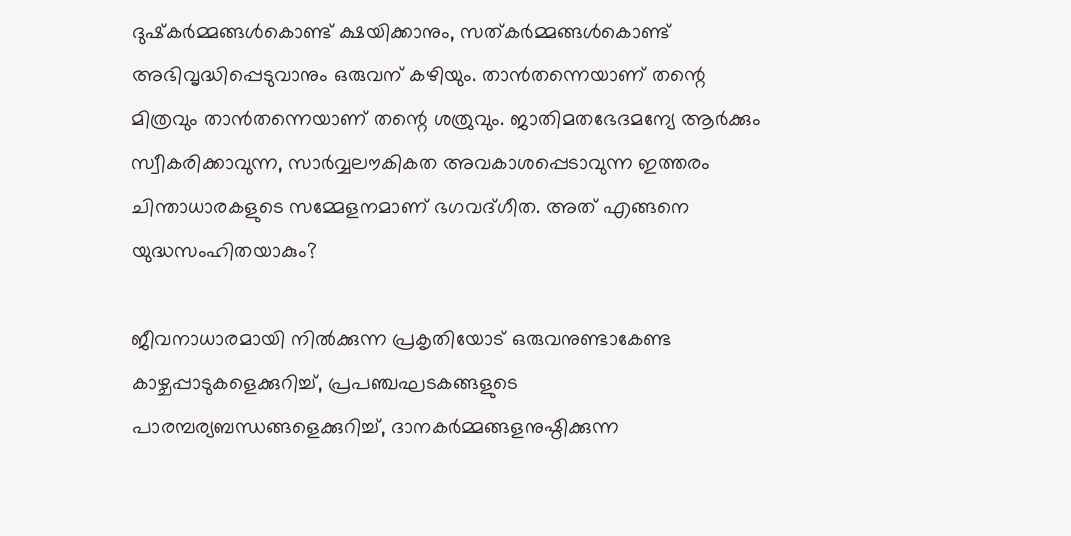ദുഷ്‌കര്‍മ്മങ്ങള്‍കൊണ്ട് ക്ഷയിക്കാനും, സത്കര്‍മ്മങ്ങള്‍കൊണ്ട് അഭിവൃദ്ധിപ്പെടുവാനും ഒരുവന് കഴിയും. താന്‍തന്നെയാണ് തന്റെ മിത്രവും താന്‍തന്നെയാണ് തന്റെ ശത്രുവും. ജാതിമതഭേദമന്യേ ആര്‍ക്കും സ്വീകരിക്കാവുന്ന, സാര്‍വ്വലൗകികത അവകാശപ്പെടാവുന്ന ഇത്തരം ചിന്താധാരകളുടെ സമ്മേളനമാണ് ഭഗവദ്ഗീത. അത് എങ്ങനെ യുദ്ധസംഹിതയാകും?

ജീവനാധാരമായി നില്‍ക്കുന്ന പ്രകൃതിയോട് ഒരുവനുണ്ടാകേണ്ട കാഴ്ചപ്പാടുകളെക്കുറിച്ച്, പ്രപഞ്ചഘടകങ്ങളുടെ പാരമ്പര്യബന്ധങ്ങളെക്കുറിച്ച്, ദാനകര്‍മ്മങ്ങളനുഷ്ഠിക്കുന്ന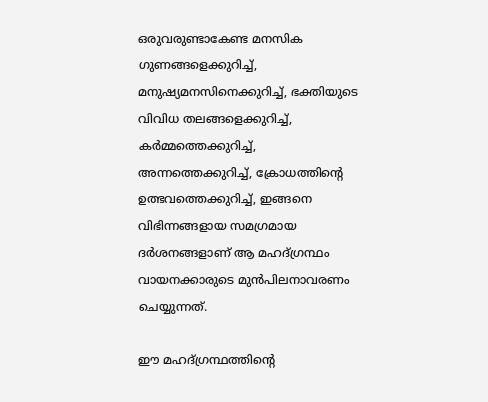ഒരുവരുണ്ടാകേണ്ട മനസിക ഗുണങ്ങളെക്കുറിച്ച്, മനുഷ്യമനസിനെക്കുറിച്ച്, ഭക്തിയുടെ വിവിധ തലങ്ങളെക്കുറിച്ച്, കര്‍മ്മത്തെക്കുറിച്ച്, അന്നത്തെക്കുറിച്ച്, ക്രോധത്തിന്റെ ഉത്ഭവത്തെക്കുറിച്ച്, ഇങ്ങനെ വിഭിന്നങ്ങളായ സമഗ്രമായ ദര്‍ശനങ്ങളാണ് ആ മഹദ്ഗ്രന്ഥം വായനക്കാരുടെ മുന്‍പിലനാവരണം ചെയ്യുന്നത്.

ഈ മഹദ്ഗ്രന്ഥത്തിന്റെ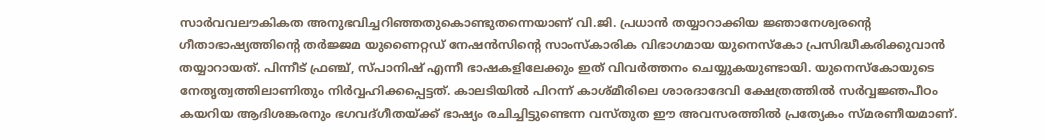സാര്‍വവലൗകികത അനുഭവിച്ചറിഞ്ഞതുകൊണ്ടുതന്നെയാണ് വി.ജി. പ്രധാന്‍ തയ്യാറാക്കിയ ജ്ഞാനേശ്വരന്റെ ഗീതാഭാഷ്യത്തിന്റെ തര്‍ജ്ജമ യുണൈറ്റഡ് നേഷന്‍സിന്റെ സാംസ്‌കാരിക വിഭാഗമായ യുനെസ്‌കോ പ്രസിദ്ധീകരിക്കുവാന്‍ തയ്യാറായത്. പിന്നീട് ഫ്രഞ്ച്, സ്പാനിഷ് എന്നീ ഭാഷകളിലേക്കും ഇത് വിവര്‍ത്തനം ചെയ്യുകയുണ്ടായി. യുനെസ്‌കോയുടെ നേതൃത്വത്തിലാണിതും നിര്‍വ്വഹിക്കപ്പെട്ടത്. കാലടിയില്‍ പിറന്ന് കാശ്മീരിലെ ശാരദാദേവി ക്ഷേത്രത്തില്‍ സര്‍വ്വജ്ഞപീഠം കയറിയ ആദിശങ്കരനും ഭഗവദ്ഗീതയ്‌ക്ക് ഭാഷ്യം രചിച്ചിട്ടുണ്ടെന്ന വസ്തുത ഈ അവസരത്തില്‍ പ്രത്യേകം സ്മരണീയമാണ്.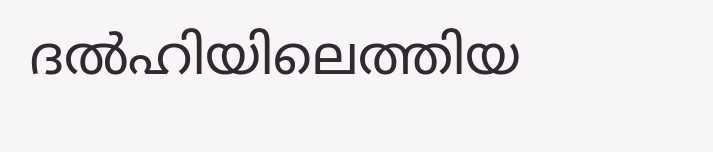ദല്‍ഹിയിലെത്തിയ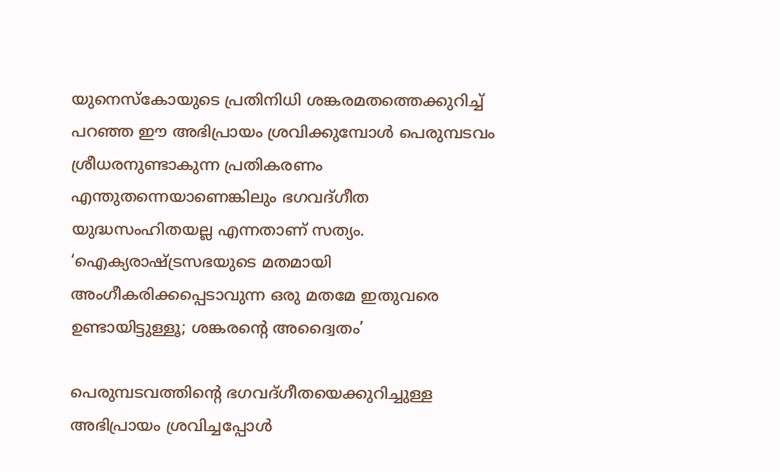യുനെസ്‌കോയുടെ പ്രതിനിധി ശങ്കരമതത്തെക്കുറിച്ച് പറഞ്ഞ ഈ അഭിപ്രായം ശ്രവിക്കുമ്പോള്‍ പെരുമ്പടവം ശ്രീധരനുണ്ടാകുന്ന പ്രതികരണം എന്തുതന്നെയാണെങ്കിലും ഭഗവദ്ഗീത യുദ്ധസംഹിതയല്ല എന്നതാണ് സത്യം. ‘ഐക്യരാഷ്‌ട്രസഭയുടെ മതമായി അംഗീകരിക്കപ്പെടാവുന്ന ഒരു മതമേ ഇതുവരെ ഉണ്ടായിട്ടുള്ളൂ; ശങ്കരന്റെ അദ്വൈതം’

പെരുമ്പടവത്തിന്റെ ഭഗവദ്ഗീതയെക്കുറിച്ചുള്ള അഭിപ്രായം ശ്രവിച്ചപ്പോള്‍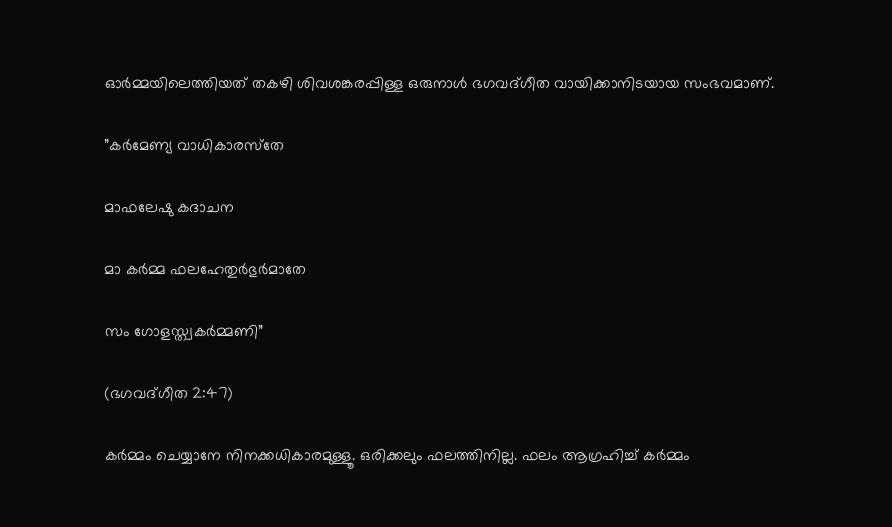ഓര്‍മ്മയിലെത്തിയത് തകഴി ശിവശങ്കരപ്പിള്ള ഒരുനാള്‍ ഭഗവദ്ഗീത വായിക്കാനിടയായ സംഭവമാണ്.

”കര്‍മേണ്യ വാധികാരസ്‌തേ

മാഫലേഷു കദാചന

മാ കര്‍മ്മ ഫലഹേതുര്‍ഭുര്‍മാതേ

സം ഗോളസ്ത്വകര്‍മ്മണി”

(ഭഗവദ്ഗീത 2:47)

കര്‍മ്മം ചെയ്യാനേ നിനക്കധികാരമുള്ളൂ. ഒരിക്കലും ഫലത്തിനില്ല. ഫലം ആഗ്രഹിച്ച് കര്‍മ്മം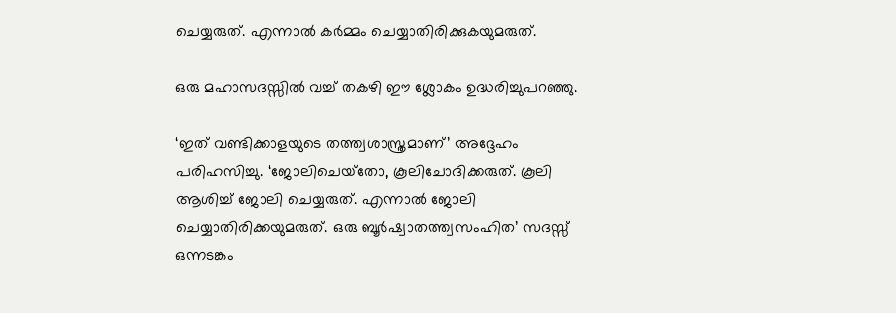ചെയ്യരുത്. എന്നാല്‍ കര്‍മ്മം ചെയ്യാതിരിക്കുകയുമരുത്.

ഒരു മഹാസദസ്സില്‍ വച്ച് തകഴി ഈ ശ്ലോകം ഉദ്ധരിച്ചുപറഞ്ഞു.

‘ഇത് വണ്ടിക്കാളയുടെ തത്ത്വശാസ്ത്രമാണ്’ അദ്ദേഹം പരിഹസിച്ചു. ‘ജോലിചെയ്‌തോ, കൂലിചോദിക്കരുത്. കൂലി ആശിച്ച് ജോലി ചെയ്യരുത്. എന്നാല്‍ ജോലി ചെയ്യാതിരിക്കയുമരുത്. ഒരു ബൂര്‍ഷ്വാതത്ത്വസംഹിത’ സദസ്സ് ഒന്നടങ്കം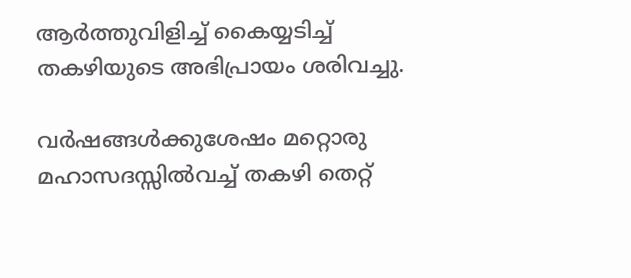ആര്‍ത്തുവിളിച്ച് കൈയ്യടിച്ച് തകഴിയുടെ അഭിപ്രായം ശരിവച്ചു.

വര്‍ഷങ്ങള്‍ക്കുശേഷം മറ്റൊരു മഹാസദസ്സില്‍വച്ച് തകഴി തെറ്റ്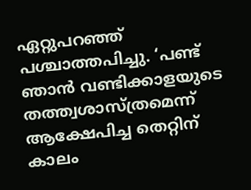ഏറ്റുപറഞ്ഞ് പശ്ചാത്തപിച്ചു. ‘പണ്ട് ഞാന്‍ വണ്ടിക്കാളയുടെ തത്ത്വശാസ്ത്രമെന്ന് ആക്ഷേപിച്ച തെറ്റിന് കാലം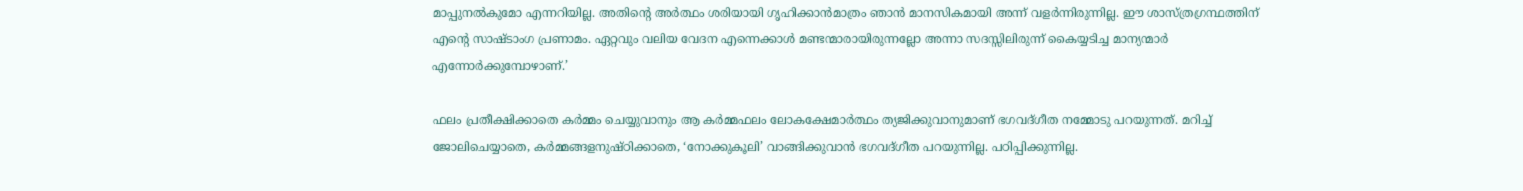മാപ്പുനല്‍കുമോ എന്നറിയില്ല. അതിന്റെ അര്‍ത്ഥം ശരിയായി ഗൃഹിക്കാന്‍മാത്രം ഞാന്‍ മാനസികമായി അന്ന് വളര്‍ന്നിരുന്നില്ല. ഈ ശാസ്ത്രഗ്രന്ഥത്തിന് എന്റെ സാഷ്ടാംഗ പ്രണാമം. ഏറ്റവും വലിയ വേദന എന്നെക്കാള്‍ മണ്ടന്മാരായിരുന്നല്ലോ അന്നാ സദസ്സിലിരുന്ന് കൈയ്യടിച്ച മാന്യന്മാര്‍ എന്നോര്‍ക്കുമ്പോഴാണ്.’

ഫലം പ്രതീക്ഷിക്കാതെ കര്‍മ്മം ചെയ്യുവാനും ആ കര്‍മ്മഫലം ലോകക്ഷേമാര്‍ത്ഥം ത്യജിക്കുവാനുമാണ് ഭഗവദ്ഗീത നമ്മോടു പറയുന്നത്. മറിച്ച് ജോലിചെയ്യാതെ, കര്‍മ്മങ്ങളനുഷ്ഠിക്കാതെ, ‘നോക്കുകൂലി’ വാങ്ങിക്കുവാന്‍ ഭഗവദ്ഗീത പറയുന്നില്ല. പഠിപ്പിക്കുന്നില്ല.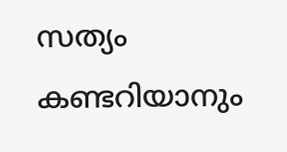സത്യം കണ്ടറിയാനും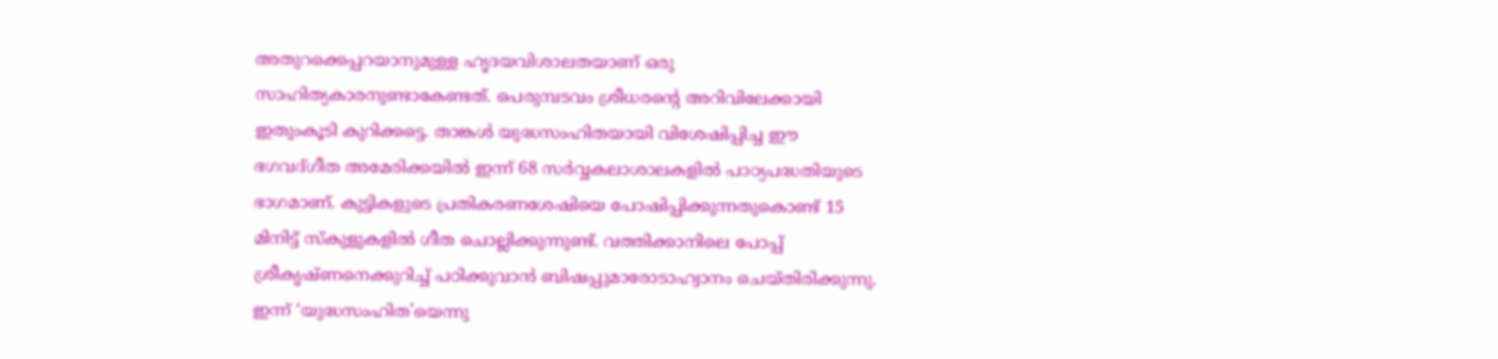അതുറക്കെപ്പറയാനുമുള്ള ഹൃദയവിശാലതയാണ് ഒരു സാഹിത്യകാരനുണ്ടാകേണ്ടത്. പെരുമ്പടവം ശ്രീധരന്റെ അറിവിലേക്കായി ഇതുംകൂടി കുറിക്കട്ടെ. താങ്കള്‍ യുദ്ധസംഹിതയായി വിശേഷിപ്പിച്ച ഈ ഭഗവദ്ഗീത അമേരിക്കയില്‍ ഇന്ന് 68 സര്‍വ്വകലാശാലകളില്‍ പാഠ്യപദ്ധതിയുടെ ഭാഗമാണ്. കുട്ടികളുടെ പ്രതികരണശേഷിയെ പോഷിപ്പിക്കുന്നതുകൊണ്ട് 15 മിനിട്ട് സ്‌കുളുകളില്‍ ഗീത ചൊല്ലിക്കുന്നുണ്ട്. വത്തിക്കാനിലെ പോപ്പ് ശ്രീകൃഷ്ണനെക്കുറിച്ച് പഠിക്കുവാന്‍ ബിഷപ്പുമാരോടാഹ്വാനം ചെയ്തിരിക്കുന്നു. ഇന്ന് ‘യുദ്ധസംഹിത’യെന്നു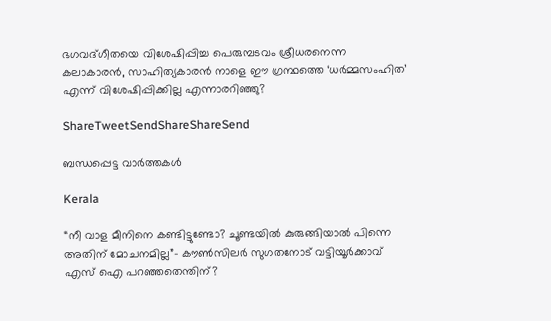ഭഗവദ്ഗീതയെ വിശേഷിപ്പിച്ച പെരുമ്പടവം ശ്രീധരനെന്ന കലാകാരന്‍, സാഹിത്യകാരന്‍ നാളെ ഈ ഗ്രന്ഥത്തെ ‘ധര്‍മ്മസംഹിത’ എന്ന് വിശേഷിപ്പിക്കില്ല എന്നാരറിഞ്ഞു?

ShareTweetSendShareShareSend

ബന്ധപ്പെട്ട വാര്‍ത്തകള്‍

Kerala

“നീ വാള മീനിനെ കണ്ടിട്ടുണ്ടോ? ചൂണ്ടയില്‍ കുരുങ്ങിയാല്‍ പിന്നെ അതിന് മോചനമില്ല”- കൗണ്‍സിലര്‍ സുഗതനോട് വട്ടിയൂര്‍ക്കാവ് എസ് ഐ പറഞ്ഞതെന്തിന്?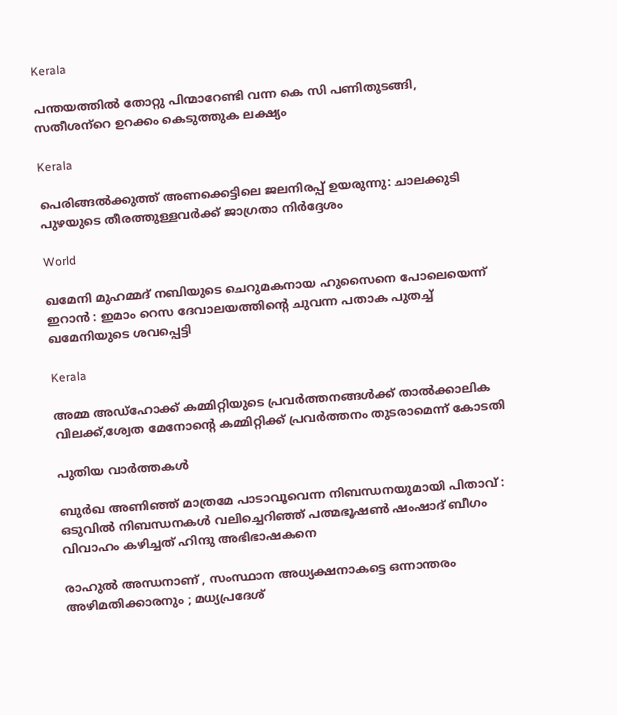Kerala

പന്തയത്തില്‍ തോറ്റു പിന്മാറേണ്ടി വന്ന കെ സി പണിതുടങ്ങി, സതീശന്‌റെ ഉറക്കം കെടുത്തുക ലക്ഷ്യം

Kerala

പെരിങ്ങല്‍ക്കുത്ത് അണക്കെട്ടിലെ ജലനിരപ്പ് ഉയരുന്നു: ചാലക്കുടി പുഴയുടെ തീരത്തുള്ളവര്‍ക്ക് ജാഗ്രതാ നിര്‍ദ്ദേശം

World

ഖമേനി മുഹമ്മദ് നബിയുടെ ചെറുമകനായ ഹുസൈനെ പോലെയെന്ന് ഇറാൻ : ഇമാം റെസ ദേവാലയത്തിന്റെ ചുവന്ന പതാക പുതച്ച് ഖമേനിയുടെ ശവപ്പെട്ടി

Kerala

അമ്മ അഡ്‌ഹോക്ക് കമ്മിറ്റിയുടെ പ്രവര്‍ത്തനങ്ങള്‍ക്ക് താല്‍ക്കാലിക വിലക്ക്,ശ്വേത മേനോന്റെ കമ്മിറ്റിക്ക് പ്രവര്‍ത്തനം തുടരാമെന്ന് കോടതി

പുതിയ വാര്‍ത്തകള്‍

ബുർഖ അണിഞ്ഞ് മാത്രമേ പാടാവൂവെന്ന നിബന്ധനയുമായി പിതാവ് : ഒടുവിൽ നിബന്ധനകൾ വലിച്ചെറിഞ്ഞ് പത്മഭൂഷൺ ഷംഷാദ് ബീഗം വിവാഹം കഴിച്ചത് ഹിന്ദു അഭിഭാഷകനെ

രാഹുൽ അന്ധനാണ് , സംസ്ഥാന അധ്യക്ഷനാകട്ടെ ഒന്നാന്തരം അഴിമതിക്കാരനും ; മധ്യപ്രദേശ്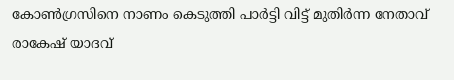കോൺഗ്രസിനെ നാണം കെടുത്തി പാർട്ടി വിട്ട് മുതിർന്ന നേതാവ് രാകേഷ് യാദവ്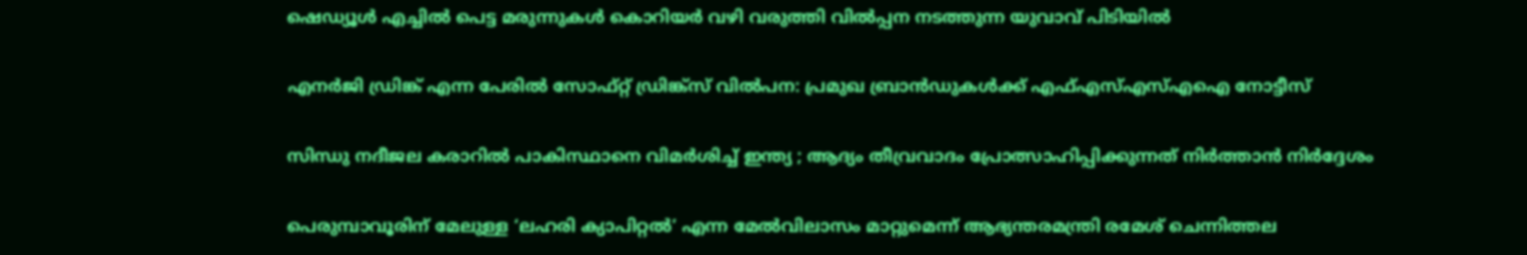ഷെഡ്യൂള്‍ എച്ചില്‍ പെട്ട മരുന്നുകള്‍ കൊറിയര്‍ വഴി വരുത്തി വില്‍പ്പന നടത്തുന്ന യുവാവ് പിടിയില്‍

എനര്‍ജി ഡ്രിങ്ക് എന്ന പേരില്‍ സോഫ്റ്റ് ഡ്രിങ്ക്‌സ് വില്‍പന: പ്രമുഖ ബ്രാന്‍ഡുകള്‍ക്ക് എഫ്എസ്എസ്എഐ നോട്ടീസ്

സിന്ധു നദീജല കരാറിൽ പാകിസ്ഥാനെ വിമർശിച്ച് ഇന്ത്യ ; ആദ്യം തീവ്രവാദം പ്രോത്സാഹിപ്പിക്കുന്നത് നിർത്താൻ നിർദ്ദേശം

പെരുമ്പാവൂരിന് മേലുള്ള ‘ലഹരി ക്യാപിറ്റല്‍’ എന്ന മേല്‍വിലാസം മാറ്റുമെന്ന് ആഭ്യന്തരമന്ത്രി രമേശ് ചെന്നിത്തല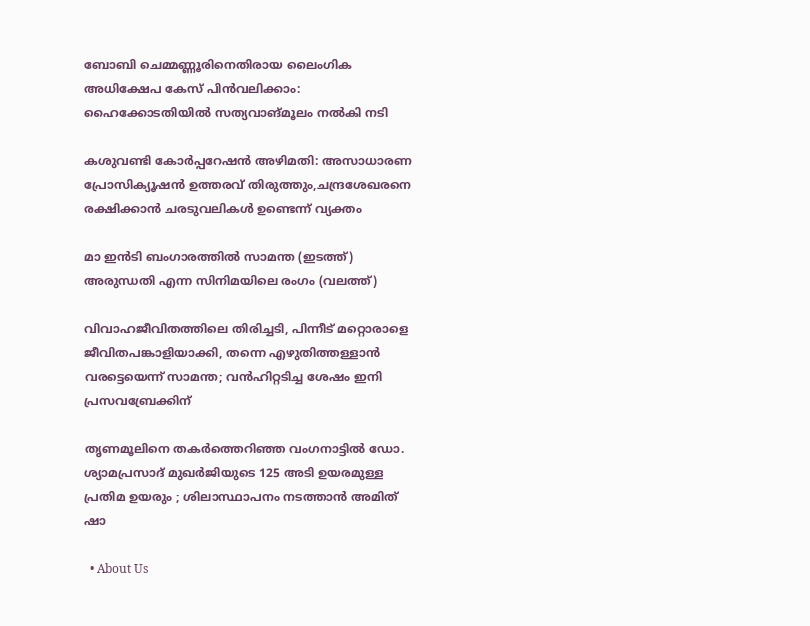ബോബി ചെമ്മണ്ണൂരിനെതിരായ ലൈംഗിക അധിക്ഷേപ കേസ് പിന്‍വലിക്കാം: ഹൈക്കോടതിയില്‍ സത്യവാങ്മൂലം നല്‍കി നടി

കശുവണ്ടി കോര്‍പ്പറേഷന്‍ അഴിമതി: അസാധാരണ പ്രോസിക്യൂഷന്‍ ഉത്തരവ് തിരുത്തും,ചന്ദ്രശേഖരനെ രക്ഷിക്കാന്‍ ചരടുവലികള്‍ ഉണ്ടെന്ന് വ്യക്തം

മാ ഇന്‍ടി ബംഗാരത്തില്‍ സാമന്ത (ഇടത്ത്) അരുന്ധതി എന്ന സിനിമയിലെ രംഗം (വലത്ത്)

വിവാഹജീവിതത്തിലെ തിരിച്ചടി, പിന്നീട് മറ്റൊരാളെ ജീവിതപങ്കാളിയാക്കി, തന്നെ എഴുതിത്തള്ളാന്‍ വരട്ടെയെന്ന് സാമന്ത; വന്‍ഹിറ്റടിച്ച ശേഷം ഇനി പ്രസവബ്രേക്കിന്

തൃണമൂലിനെ തകർത്തെറിഞ്ഞ വംഗനാട്ടിൽ ഡോ. ശ്യാമപ്രസാദ് മുഖർജിയുടെ 125 അടി ഉയരമുള്ള പ്രതിമ ഉയരും ; ശിലാസ്ഥാപനം നടത്താൻ അമിത് ഷാ

  • About Us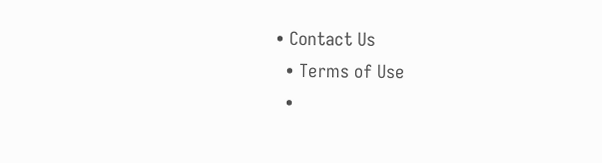• Contact Us
  • Terms of Use
  •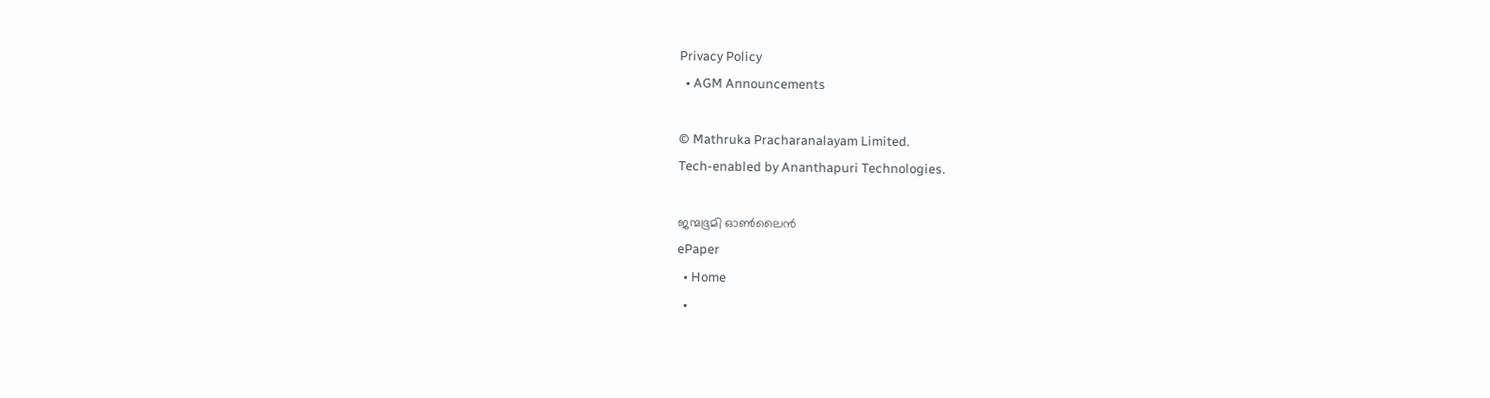Privacy Policy
  • AGM Announcements

© Mathruka Pracharanalayam Limited.
Tech-enabled by Ananthapuri Technologies.

ജന്മഭൂമി ഓണ്‍ലൈന്‍
ePaper
  • Home
  •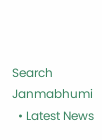Search Janmabhumi
  • Latest News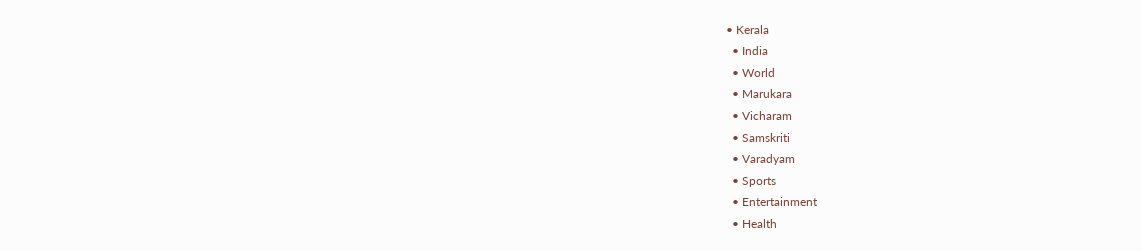• Kerala
  • India
  • World
  • Marukara
  • Vicharam
  • Samskriti
  • Varadyam
  • Sports
  • Entertainment
  • Health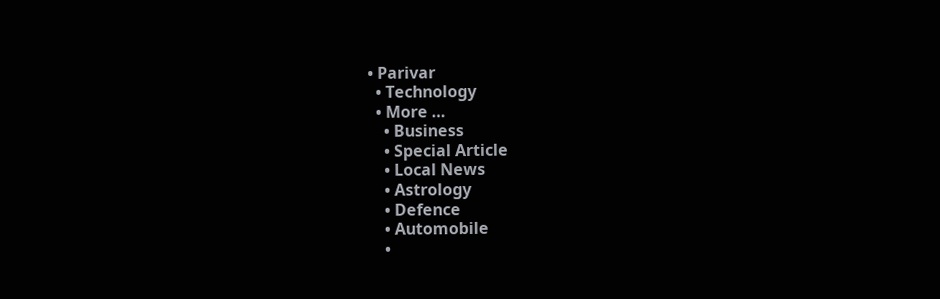• Parivar
  • Technology
  • More …
    • Business
    • Special Article
    • Local News
    • Astrology
    • Defence
    • Automobile
    •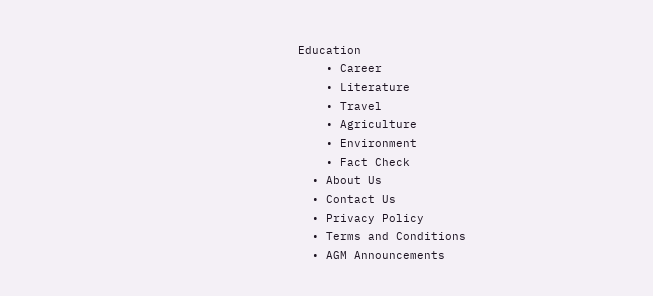Education
    • Career
    • Literature
    • Travel
    • Agriculture
    • Environment
    • Fact Check
  • About Us
  • Contact Us
  • Privacy Policy
  • Terms and Conditions
  • AGM Announcements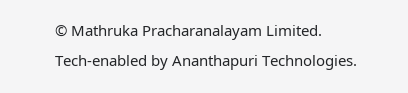© Mathruka Pracharanalayam Limited.
Tech-enabled by Ananthapuri Technologies.